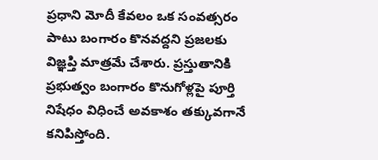ప్రధాని మోదీ కేవలం ఒక సంవత్సరం పాటు బంగారం కొనవద్దని ప్రజలకు విజ్ఞప్తి మాత్రమే చేశారు. ప్రస్తుతానికి ప్రభుత్వం బంగారం కొనుగోళ్లపై పూర్తి నిషేధం విధించే అవకాశం తక్కువగానే కనిపిస్తోంది.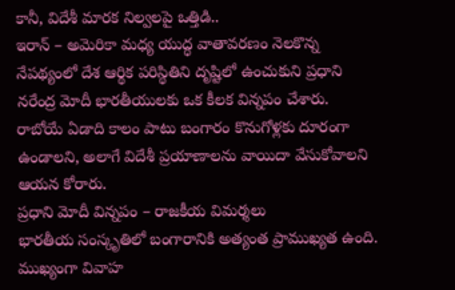కానీ, విదేశీ మారక నిల్వలపై ఒత్తిడి..
ఇరాన్ – అమెరికా మధ్య యుద్ధ వాతావరణం నెలకొన్న నేపథ్యంలో దేశ ఆర్థిక పరిస్థితిని దృష్టిలో ఉంచుకుని ప్రధాని నరేంద్ర మోదీ భారతీయులకు ఒక కీలక విన్నపం చేశారు. రాబోయే ఏడాది కాలం పాటు బంగారం కొనుగోళ్లకు దూరంగా ఉండాలని, అలాగే విదేశీ ప్రయాణాలను వాయిదా వేసుకోవాలని ఆయన కోరారు.
ప్రధాని మోదీ విన్నపం – రాజకీయ విమర్శలు
భారతీయ సంస్కృతిలో బంగారానికి అత్యంత ప్రాముఖ్యత ఉంది. ముఖ్యంగా వివాహ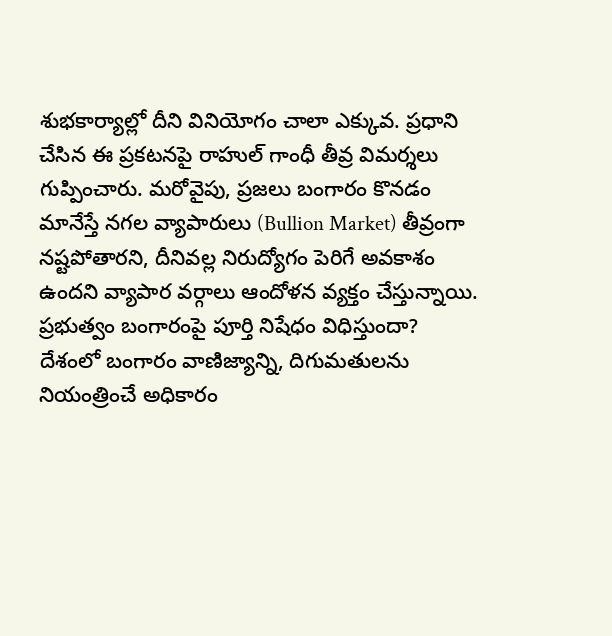శుభకార్యాల్లో దీని వినియోగం చాలా ఎక్కువ. ప్రధాని చేసిన ఈ ప్రకటనపై రాహుల్ గాంధీ తీవ్ర విమర్శలు గుప్పించారు. మరోవైపు, ప్రజలు బంగారం కొనడం మానేస్తే నగల వ్యాపారులు (Bullion Market) తీవ్రంగా నష్టపోతారని, దీనివల్ల నిరుద్యోగం పెరిగే అవకాశం ఉందని వ్యాపార వర్గాలు ఆందోళన వ్యక్తం చేస్తున్నాయి.
ప్రభుత్వం బంగారంపై పూర్తి నిషేధం విధిస్తుందా?
దేశంలో బంగారం వాణిజ్యాన్ని, దిగుమతులను నియంత్రించే అధికారం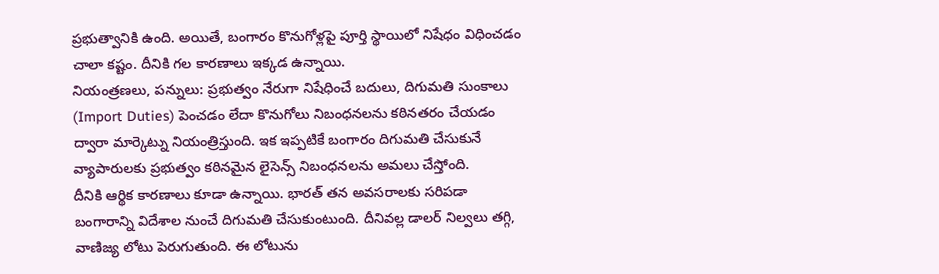ప్రభుత్వానికి ఉంది. అయితే, బంగారం కొనుగోళ్లపై పూర్తి స్థాయిలో నిషేధం విధించడం చాలా కష్టం. దీనికి గల కారణాలు ఇక్కడ ఉన్నాయి.
నియంత్రణలు, పన్నులు: ప్రభుత్వం నేరుగా నిషేధించే బదులు, దిగుమతి సుంకాలు (Import Duties) పెంచడం లేదా కొనుగోలు నిబంధనలను కఠినతరం చేయడం ద్వారా మార్కెట్ను నియంత్రిస్తుంది. ఇక ఇప్పటికే బంగారం దిగుమతి చేసుకునే వ్యాపారులకు ప్రభుత్వం కఠినమైన లైసెన్స్ నిబంధనలను అమలు చేస్తోంది.
దీనికి ఆర్థిక కారణాలు కూడా ఉన్నాయి. భారత్ తన అవసరాలకు సరిపడా బంగారాన్ని విదేశాల నుంచే దిగుమతి చేసుకుంటుంది. దీనివల్ల డాలర్ నిల్వలు తగ్గి, వాణిజ్య లోటు పెరుగుతుంది. ఈ లోటును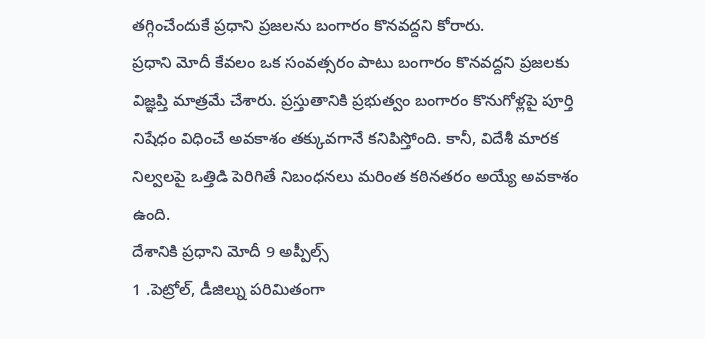తగ్గించేందుకే ప్రధాని ప్రజలను బంగారం కొనవద్దని కోరారు.
ప్రధాని మోదీ కేవలం ఒక సంవత్సరం పాటు బంగారం కొనవద్దని ప్రజలకు విజ్ఞప్తి మాత్రమే చేశారు. ప్రస్తుతానికి ప్రభుత్వం బంగారం కొనుగోళ్లపై పూర్తి నిషేధం విధించే అవకాశం తక్కువగానే కనిపిస్తోంది. కానీ, విదేశీ మారక నిల్వలపై ఒత్తిడి పెరిగితే నిబంధనలు మరింత కఠినతరం అయ్యే అవకాశం ఉంది.
దేశానికి ప్రధాని మోదీ 9 అప్పీల్స్
1 .పెట్రోల్, డీజిల్ను పరిమితంగా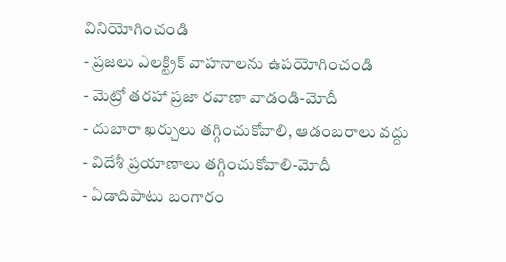వినియోగించండి
- ప్రజలు ఎలక్ట్రిక్ వాహనాలను ఉపయోగించండి
- మెట్రో తరహా ప్రజా రవాణా వాడండి-మోదీ
- దుబారా ఖర్చులు తగ్గించుకోవాలి, ఆడంబరాలు వద్దు
- విదేశీ ప్రయాణాలు తగ్గించుకోవాలి-మోదీ
- ఏడాదిపాటు బంగారం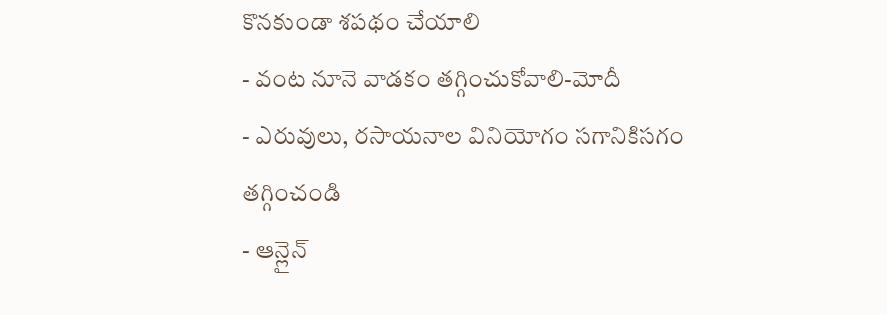కొనకుండా శపథం చేయాలి
- వంట నూనె వాడకం తగ్గించుకోవాలి-మోదీ
- ఎరువులు, రసాయనాల వినియోగం సగానికిసగం తగ్గించండి
- ఆన్లైన్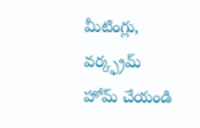మీటింగ్లు, వర్క్ఫ్రమ్ హోమ్ చేయండి